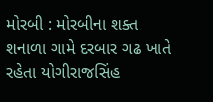મોરબી : મોરબીના શક્ત શનાળા ગામે દરબાર ગઢ ખાતે રહેતા યોગીરાજસિંહ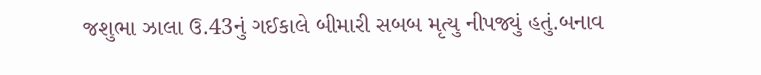જશુભા ઝાલા ઉ.43નું ગઈકાલે બીમારી સબબ મૃત્યુ નીપજ્યું હતું.બનાવ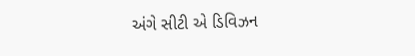અંગે સીટી એ ડિવિઝન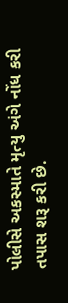પોલીસે અકસ્માતે મૃત્યુ અંગે નોંધ કરી તપાસ શરૂ કરી છે.